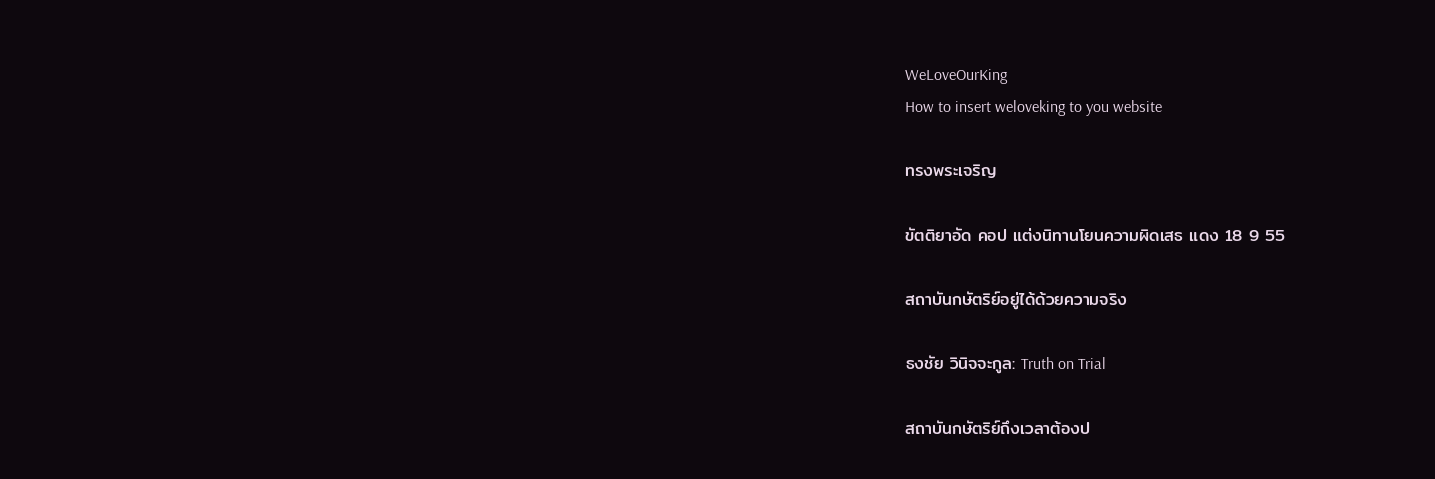WeLoveOurKing
How to insert weloveking to you website

ทรงพระเจริญ

ขัตติยาอัด คอป แต่งนิทานโยนความผิดเสธ แดง 18 9 55

สถาบันกษัตริย์อยู่ได้ด้วยความจริง

ธงชัย วินิจจะกูล: Truth on Trial

สถาบันกษัตริย์ถึงเวลาต้องป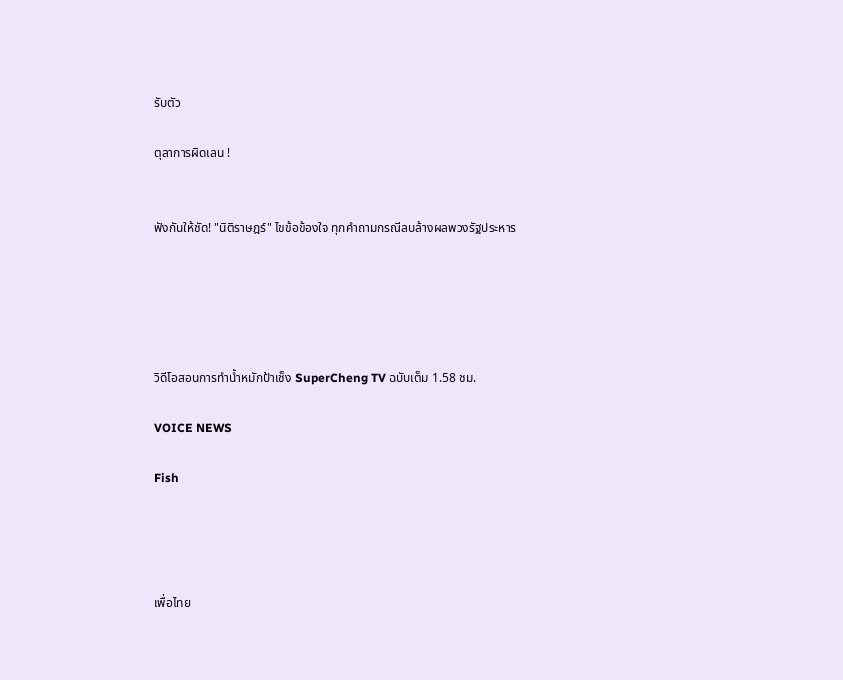รับตัว

ตุลาการผิดเลน !


ฟังกันให้ชัด! "นิติราษฎร์" ไขข้อข้องใจ ทุกคำถามกรณีลบล้างผลพวงรัฐประหาร





วิดีโอสอนการทำน้ำหมักป้าเช็ง SuperCheng TV ฉบับเต็ม 1.58 ชม.

VOICE NEWS

Fish




เพื่อไทย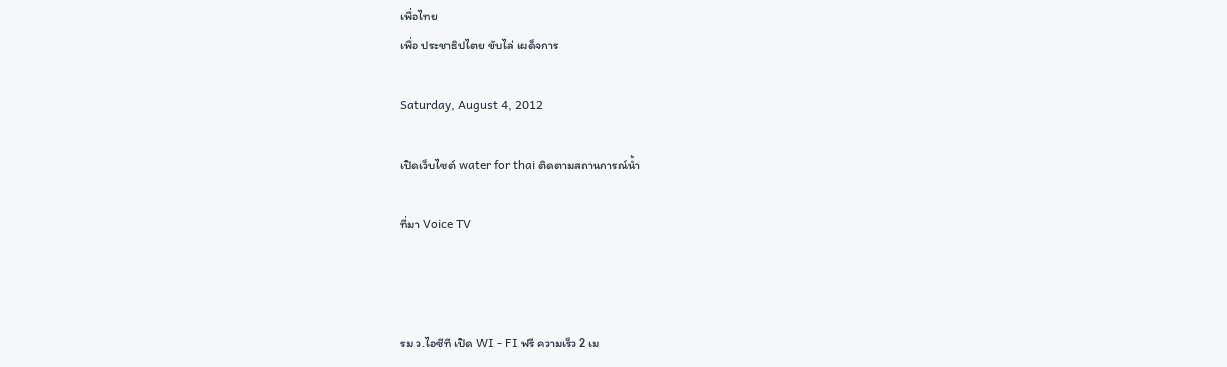เพื่อไทย
เพื่อ ประชาธิปไตย ขับไล่ เผด็จการ

Saturday, August 4, 2012

เปิดเว็บไซต์ water for thai ติดตามสถานการณ์น้ำ

ที่มา Voice TV



รม ว.ไอซีที เปิด WI - FI ฟรี ความเร็ว 2 เม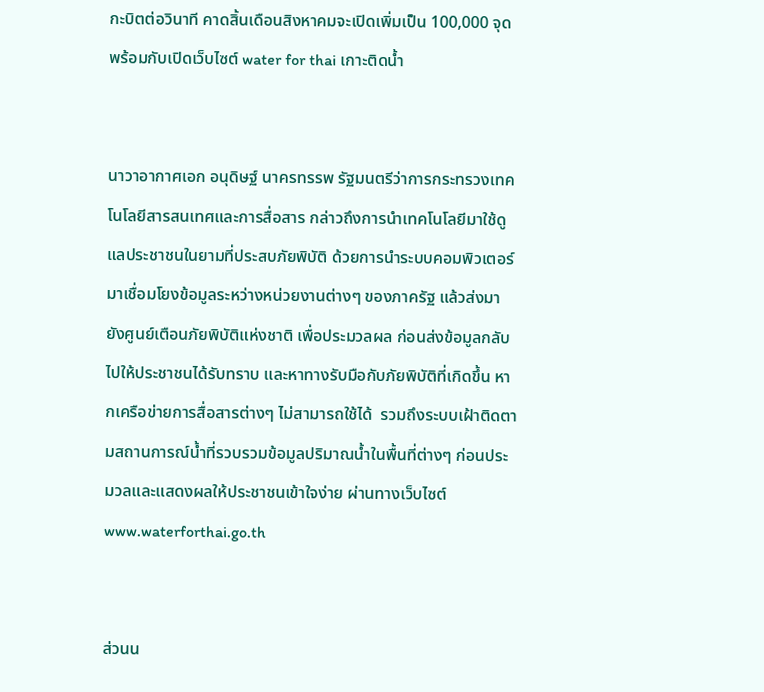กะบิตต่อวินาที คาดสิ้นเดือนสิงหาคมจะเปิดเพิ่มเป็น 100,000 จุด พร้อมกับเปิดเว็บไซต์ water for thai เกาะติดน้ำ


นาวาอากาศเอก อนุดิษฐ์ นาครทรรพ รัฐมนตรีว่าการกระทรวงเทคโนโลยีสารสนเทศและการสื่อสาร กล่าวถึงการนำเทคโนโลยีมาใช้ดูแลประชาชนในยามที่ประสบภัยพิบัติ ด้วยการนำระบบคอมพิวเตอร์มาเชื่อมโยงข้อมูลระหว่างหน่วยงานต่างๆ ของภาครัฐ แล้วส่งมายังศูนย์เตือนภัยพิบัติแห่งชาติ เพื่อประมวลผล ก่อนส่งข้อมูลกลับไปให้ประชาชนได้รับทราบ และหาทางรับมือกับภัยพิบัติที่เกิดขึ้น หากเครือข่ายการสื่อสารต่างๆ ไม่สามารถใช้ได้  รวมถึงระบบเฝ้าติดตามสถานการณ์น้ำที่รวบรวมข้อมูลปริมาณน้ำในพื้นที่ต่างๆ ก่อนประมวลและแสดงผลให้ประชาชนเข้าใจง่าย ผ่านทางเว็บไซต์ www.waterforthai.go.th


ส่วนน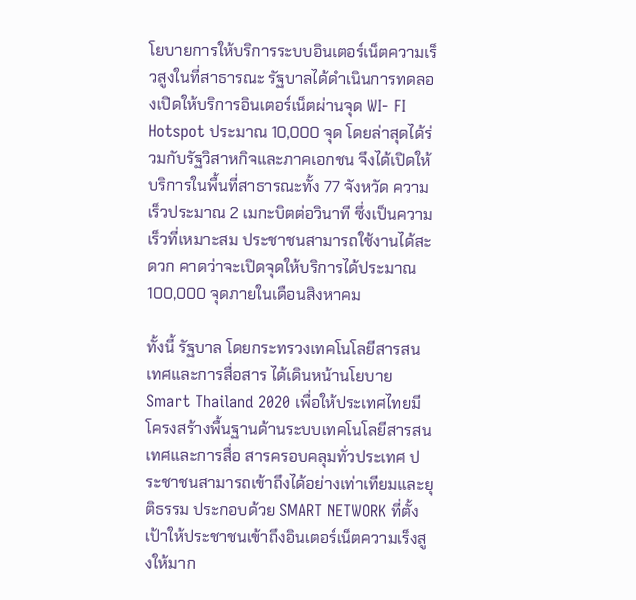โยบายการให้บริการระบบอินเตอร์เน็ตความเร็วสูงในที่สาธารณะ รัฐบาลได้ดำเนินการทดลองเปิดให้บริการอินเตอร์เน็ตผ่านจุด WI- FI  Hotspot ประมาณ 10,000 จุด โดยล่าสุดได้ร่วมกับรัฐวิสาหกิจและภาคเอกชน จึงได้เปิดให้บริการในพื้นที่สาธารณะทั้ง 77 จังหวัด ความเร็วประมาณ 2 เมกะบิตต่อวินาที ซึ่งเป็นความเร็วที่เหมาะสม ประชาชนสามารถใช้งานได้สะดวก คาดว่าจะเปิดจุดให้บริการได้ประมาณ 100,000 จุดภายในเดือนสิงหาคม

ทั้งนี้ รัฐบาล โดยกระทรวงเทคโนโลยีสารสนเทศและการสื่อสาร ได้เดินหน้านโยบาย Smart Thailand 2020 เพื่อให้ประเทศไทยมีโครงสร้างพื้นฐานด้านระบบเทคโนโลยีสารสนเทศและการสื่อ สารครอบคลุมทั่วประเทศ ประชาชนสามารถเข้าถึงได้อย่างเท่าเทียมและยุติธรรม ประกอบด้วย SMART NETWORK ที่ตั้งเป้าให้ประชาชนเข้าถึงอินเตอร์เน็ตความเร็งสูงให้มาก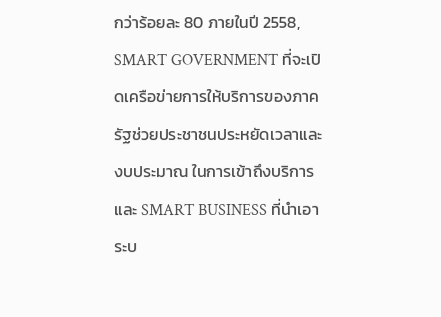กว่าร้อยละ 80 ภายในปี 2558,  SMART GOVERNMENT ที่จะเปิดเครือข่ายการให้บริการของภาครัฐช่วยประชาชนประหยัดเวลาและงบประมาณ ในการเข้าถึงบริการ และ SMART BUSINESS ที่นำเอาระบ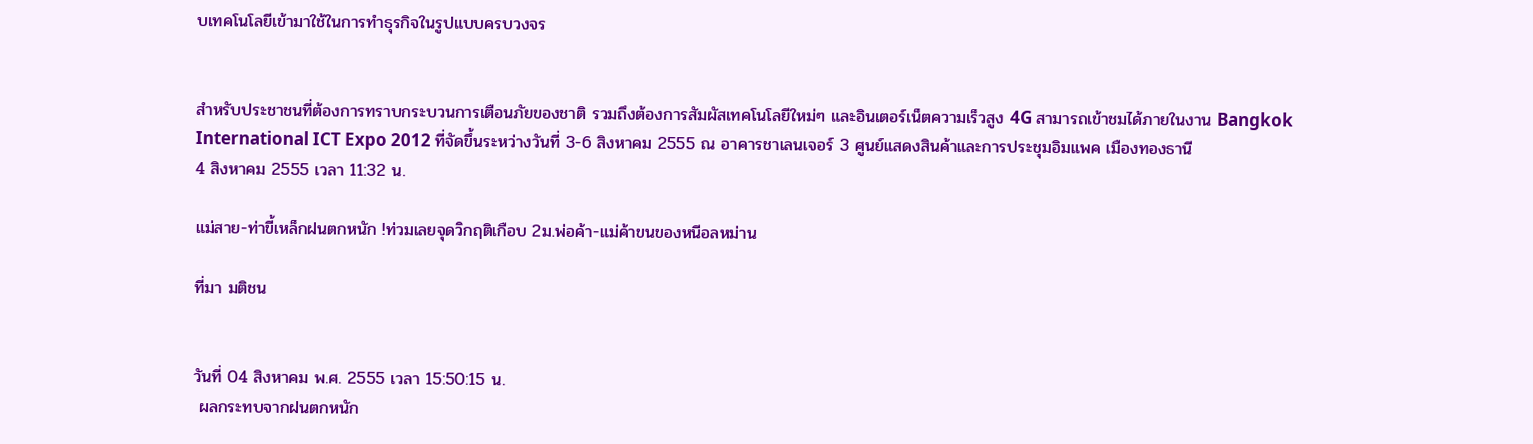บเทคโนโลยีเข้ามาใช้ในการทำธุรกิจในรูปแบบครบวงจร


สำหรับประชาชนที่ต้องการทราบกระบวนการเตือนภัยของชาติ รวมถึงต้องการสัมผัสเทคโนโลยีใหม่ๆ และอินเตอร์เน็ตความเร็วสูง 4G สามารถเข้าชมได้ภายในงาน Bangkok International ICT Expo 2012 ที่จัดขึ้นระหว่างวันที่ 3-6 สิงหาคม 2555 ณ อาคารชาเลนเจอร์ 3 ศูนย์แสดงสินค้าและการประชุมอิมแพค เมืองทองธานี
4 สิงหาคม 2555 เวลา 11:32 น.

แม่สาย-ท่าขี้เหล็กฝนตกหนัก !ท่วมเลยจุดวิกฤติเกือบ 2ม.พ่อค้า-แม่ค้าขนของหนีอลหม่าน

ที่มา มติชน


วันที่ 04 สิงหาคม พ.ศ. 2555 เวลา 15:50:15 น.
 ผลกระทบจากฝนตกหนัก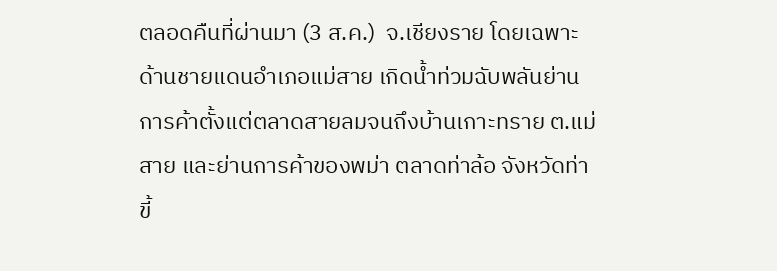ตลอดคืนที่ผ่านมา (3 ส.ค.)  จ.เชียงราย โดยเฉพาะด้านชายแดนอำเภอแม่สาย เกิดน้ำท่วมฉับพลันย่านการค้าตั้งแต่ตลาดสายลมจนถึงบ้านเกาะทราย ต.แม่สาย และย่านการค้าของพม่า ตลาดท่าล้อ จังหวัดท่าขี้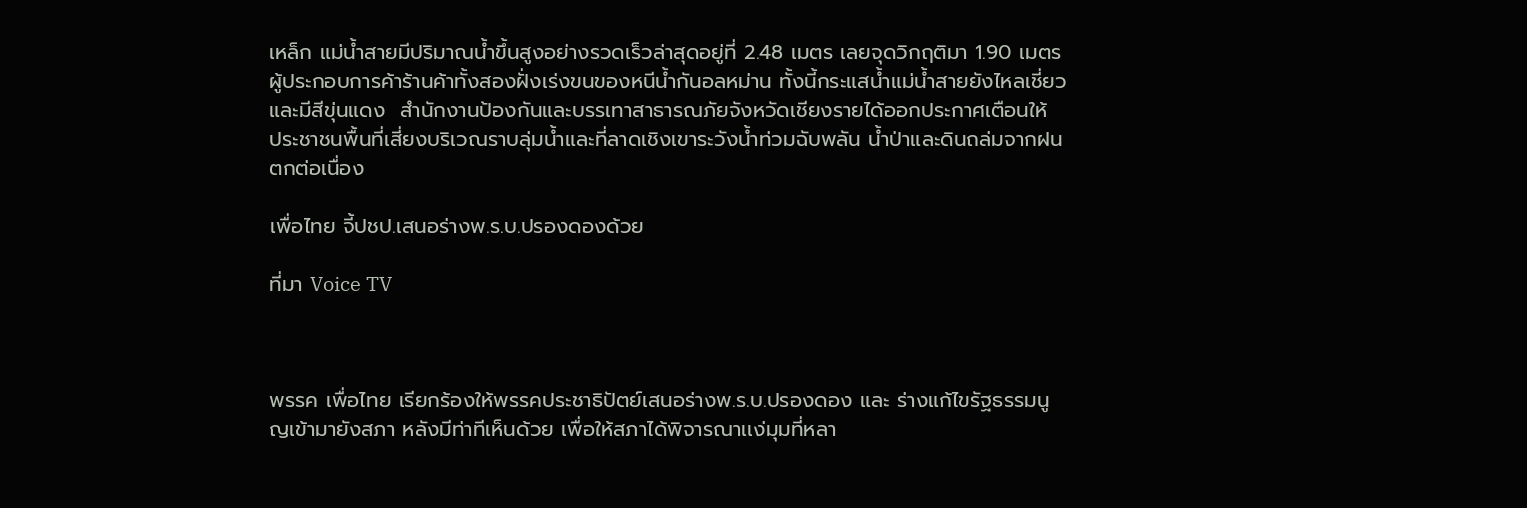เหล็ก แม่น้ำสายมีปริมาณน้ำขึ้นสูงอย่างรวดเร็วล่าสุดอยู่ที่ 2.48 เมตร เลยจุดวิกฤติมา 1.90 เมตร ผู้ประกอบการค้าร้านค้าทั้งสองฝั่งเร่งขนของหนีน้ำกันอลหม่าน ทั้งนี้กระแสน้ำแม่น้ำสายยังไหลเชี่ยวและมีสีขุ่นแดง  สำนักงานป้องกันและบรรเทาสาธารณภัยจังหวัดเชียงรายได้ออกประกาศเตือนให้ ประชาชนพื้นที่เสี่ยงบริเวณราบลุ่มน้ำและที่ลาดเชิงเขาระวังน้ำท่วมฉับพลัน น้ำป่าและดินถล่มจากฝนตกต่อเนื่อง

เพื่อไทย จี้ปชป.เสนอร่างพ.ร.บ.ปรองดองด้วย

ที่มา Voice TV



พรรค เพื่อไทย เรียกร้องให้พรรคประชาธิปัตย์เสนอร่างพ.ร.บ.ปรองดอง และ ร่างแก้ไขรัฐธรรมนูญเข้ามายังสภา หลังมีท่าทีเห็นด้วย เพื่อให้สภาได้พิจารณาเเง่มุมที่หลา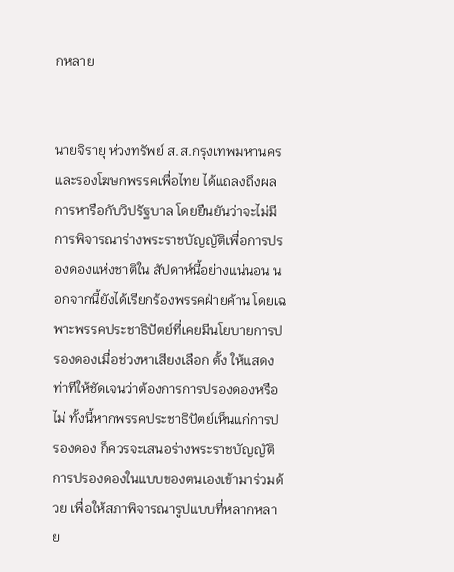กหลาย


นายจิรายุ ห่วงทรัพย์ ส.ส.กรุงเทพมหานคร และรองโฆษกพรรคเพื่อไทย ได้แถลงถึงผลการหารือกับวิปรัฐบาล โดยยืนยันว่าจะไม่มีการพิจารณาร่างพระราชบัญญัติเพื่อการปรองดองแห่งชาติใน สัปดาห์นี้อย่างแน่นอน นอกจากนี้ยังได้เรียกร้องพรรคฝ่ายค้าน โดยเฉพาะพรรคประชาธิปัตย์ที่เคยมีนโยบายการปรองดองเมื่อช่วงหาเสียงเลือก ตั้ง ให้แสดงท่าทีให้ชัดเจนว่าต้องการการปรองดองหรือไม่ ทั้งนี้หากพรรคประชาธิปัตย์เห็นแก่การปรองดอง ก็ควรจะเสนอร่างพระราชบัญญัติการปรองดองในแบบของตนเองเข้ามาร่วมด้วย เพื่อให้สภาพิจารณารูปแบบที่หลากหลาย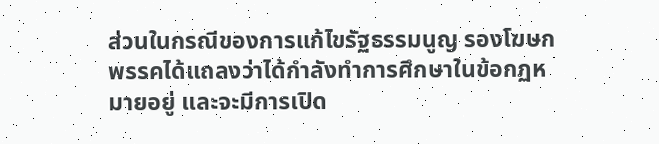ส่วนในกรณีของการแก้ไขรัฐธรรมนูญ รองโฆษกพรรคได้แถลงว่าได้กำลังทำการศึกษาในข้อกฏหมายอยู่ และจะมีการเปิด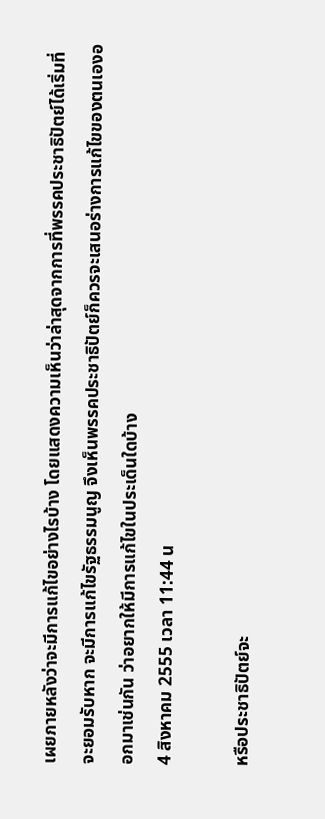เผยภายหลังว่าจะมีการแก้ไขอย่างไรบ้าง โดยแสดงความเห็นว่าล่าสุดจากการที่พรรคประชาธิปัตย์ได้เริ่มที่จะยอมรับหาก จะมีการแก้ไขรัฐธรรมนูญ จึงเห็นพรรคประชาธิปัตย์ก็ควรจะเสนอร่างการแก้ไขของตนเองออกมาเช่นกัน ว่าอยากให้มีการแก้ไขในประเด็นใดบ้าง
4 สิงหาคม 2555 เวลา 11:44 น

หรือประชาธิปัตย์จะ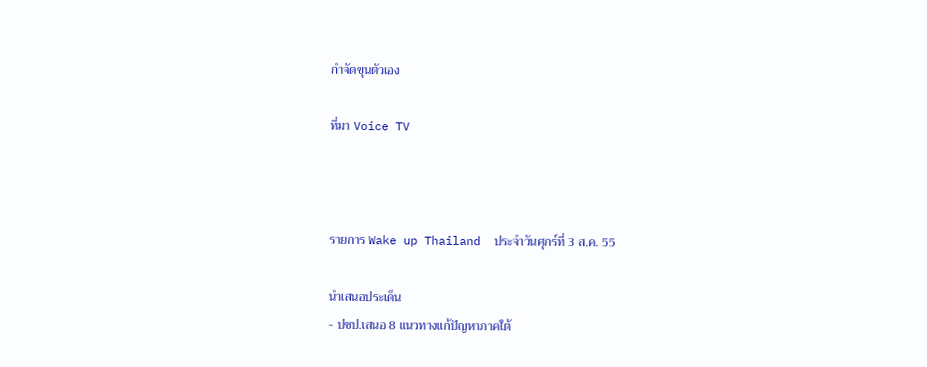กำจัดขุนตัวเอง

ที่มา Voice TV



รายการ Wake up Thailand  ประจำวันศุกร์ที่ 3 ส.ค. 55

นำเสนอประเด็น
- ปชป.เสนอ 8 เเนวทางแก้ปัญหาภาคใต้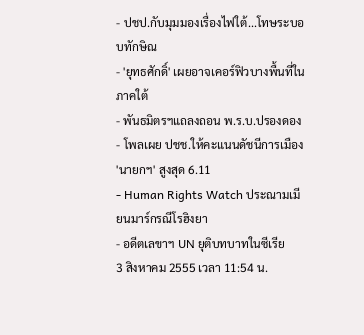- ปชป.กับมุมมองเรื่องไฟใต้...โทษระบอบทักษิณ
- 'ยุทธศักดิ์' เผยอาจเคอร์ฟิวบางพื้นที่ในภาคใต้
- พันธมิตรฯแถลงถอน พ.ร.บ.ปรองดอง
- โพลเผย ปชช.ให้คะแนนดัชนีการเมือง 'นายกฯ' สูงสุด 6.11
- Human Rights Watch ประณามเมียนมาร์กรณีโรฮิงยา
- อดีตเลขาฯ UN ยุติบทบาทในซีเรีย
3 สิงหาคม 2555 เวลา 11:54 น.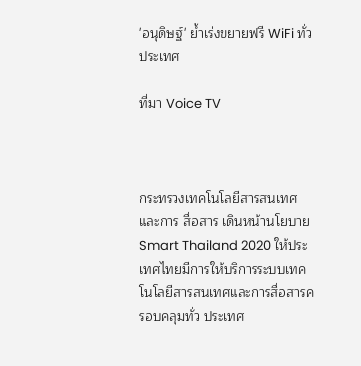'อนุดิษฐ์' ย้ำเร่งขยายฟรี WiFi ทั่วประเทศ

ที่มา Voice TV



กระทรวงเทคโนโลยีสารสนเทศและการ สื่อสาร เดินหน้านโยบาย Smart Thailand 2020 ให้ประเทศไทยมีการให้บริการระบบเทคโนโลยีสารสนเทศและการสื่อสารครอบคลุมทั่ว ประเทศ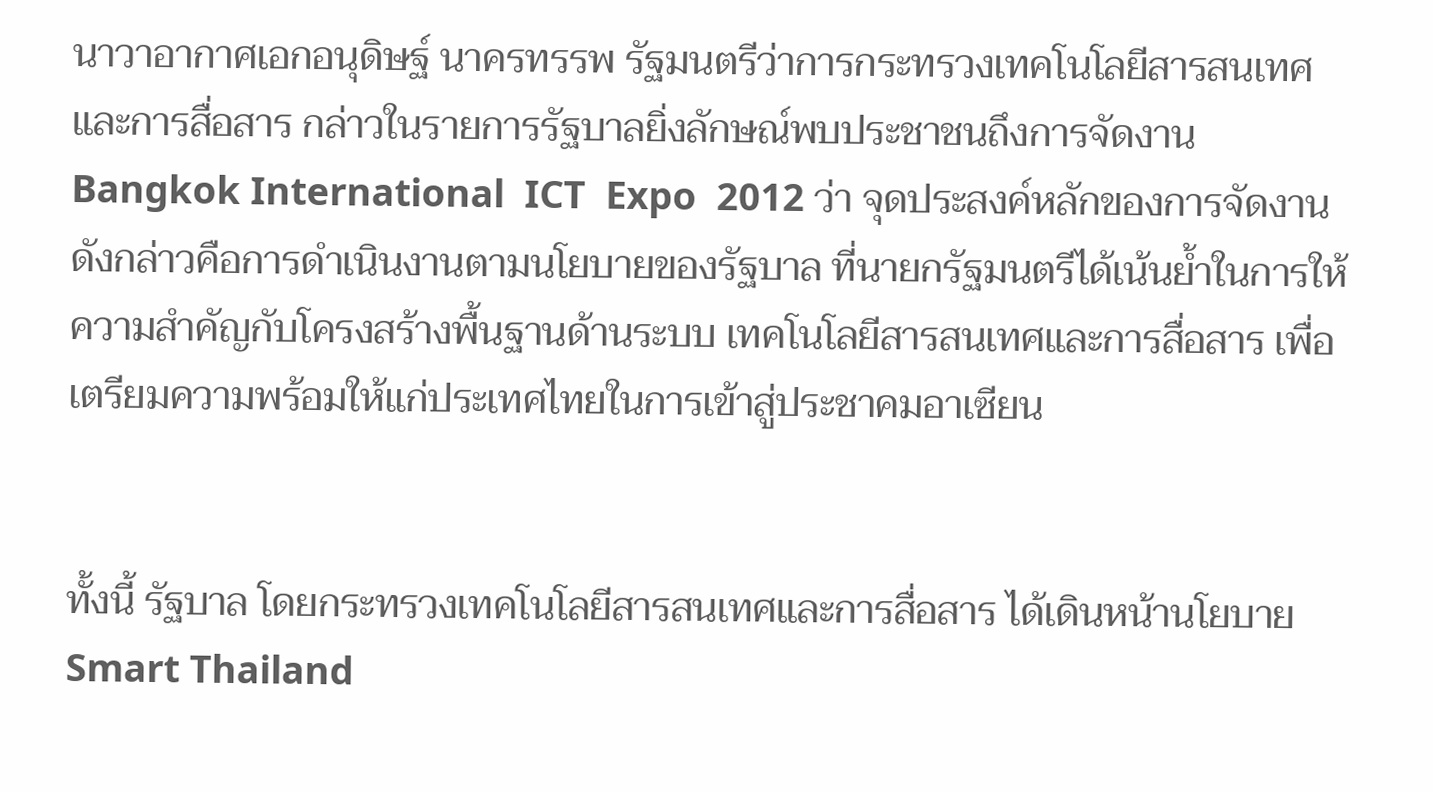นาวาอากาศเอกอนุดิษฐ์ นาครทรรพ รัฐมนตรีว่าการกระทรวงเทคโนโลยีสารสนเทศและการสื่อสาร กล่าวในรายการรัฐบาลยิ่งลักษณ์พบประชาชนถึงการจัดงาน Bangkok International  ICT  Expo  2012 ว่า จุดประสงค์หลักของการจัดงานดังกล่าวคือการดำเนินงานตามนโยบายของรัฐบาล ที่นายกรัฐมนตรีได้เน้นย้ำในการให้ความสำคัญกับโครงสร้างพื้นฐานด้านระบบ เทคโนโลยีสารสนเทศและการสื่อสาร เพื่อเตรียมความพร้อมให้แก่ประเทศไทยในการเข้าสู่ประชาคมอาเซียน


ทั้งนี้ รัฐบาล โดยกระทรวงเทคโนโลยีสารสนเทศและการสื่อสาร ได้เดินหน้านโยบาย Smart Thailand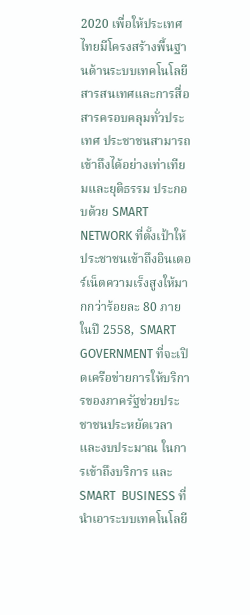2020 เพื่อให้ประเทศไทยมีโครงสร้างพื้นฐานด้านระบบเทคโนโลยีสารสนเทศและการสื่อ สารครอบคลุมทั่วประเทศ ประชาชนสามารถเข้าถึงได้อย่างเท่าเทียมและยุติธรรม ประกอบด้วย SMART NETWORK ที่ตั้งเป้าให้ประชาชนเข้าถึงอินเตอร์เน็ตความเร็งสูงให้มากกว่าร้อยละ 80 ภายในปี 2558,  SMART GOVERNMENT ที่จะเปิดเครือข่ายการให้บริการของภาครัฐช่วยประชาชนประหยัดเวลาและงบประมาณ ในการเข้าถึงบริการ และ SMART  BUSINESS ที่นำเอาระบบเทคโนโลยี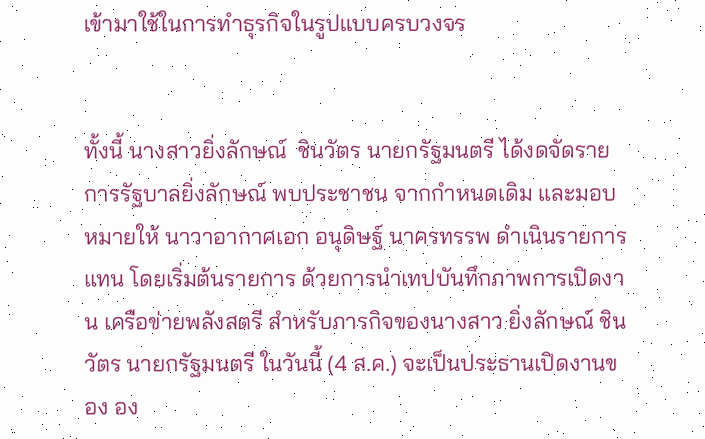เข้ามาใช้ในการทำธุรกิจในรูปแบบครบวงจร


ทั้งนี้ นางสาวยิ่งลักษณ์  ชินวัตร นายกรัฐมนตรี ได้งดจัดรายการรัฐบาลยิ่งลักษณ์ พบประชาชน จากกำหนดเดิม และมอบหมายให้ นาวาอากาศเอก อนุดิษฐ์ นาครทรรพ ดำเนินรายการแทน โดยเริ่มต้นรายการ ด้วยการนำเทปบันทึกภาพการเปิดงาน เครือข่ายพลังสตรี สำหรับภารกิจของนางสาว ยิ่งลักษณ์ ชินวัตร นายกรัฐมนตรี ในวันนี้ (4 ส.ค.) จะเป็นประธานเปิดงานของ อง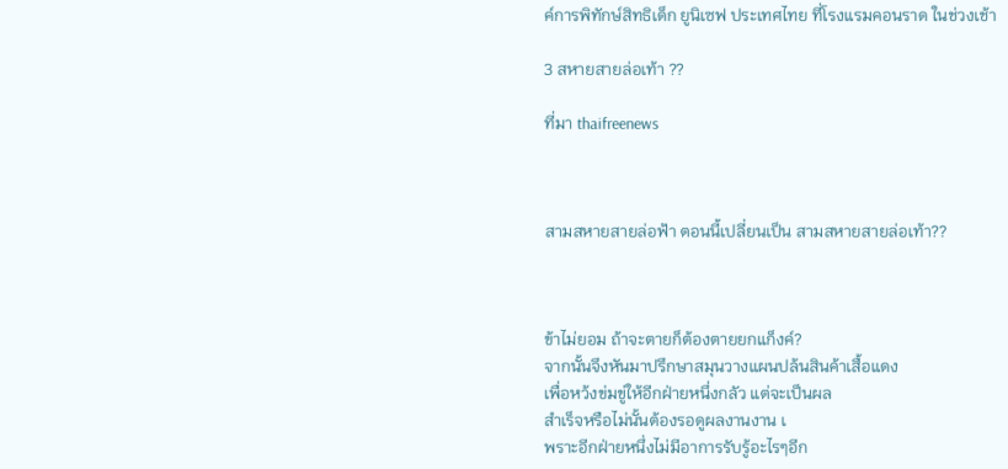ค์การพิทักษ์สิทธิเด็ก ยูนิเซฟ ประเทศไทย ที่โรงแรมคอนราด ในช่วงเช้า

3 สหายสายล่อเท้า ??

ที่มา thaifreenews



สามสหายสายล่อฟ้า ตอนนี้เปลี่ยนเป็น สามสหายสายล่อเท้า??



ข้าไม่ยอม ถ้าจะตายก็ต้องตายยกแก็งค์?
จากนั้นจึงหันมาปรึกษาสมุนวางแผนปล้นสินค้าเสื้อแดง
เพื่อหว้งข่มขู่ให้อีกฝ่ายหนึ่งกลัว แต่จะเป็นผล
สำเร็จหรือไม่นั้นต้องรอดูผลงานงาน เ
พราะอีกฝ่ายหนึ่งไม่มีอาการรับรู้อะไรๆอีก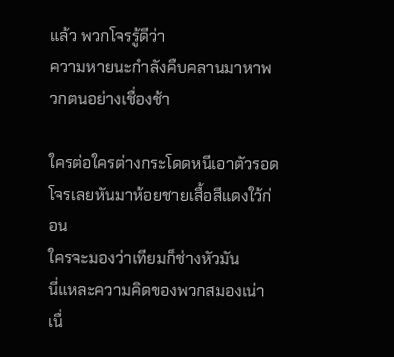แล้ว พวกโจรรู้ดีว่า
ความหายนะกำลังคืบคลานมาหาพวกตนอย่างเชื่องช้า

ใครต่อใครต่างกระโดดหนีเอาตัวรอด
โจรเลยหันมาห้อยชายเสื้อสีแดงใว้ก่อน
ใครจะมองว่าเทียมก็ช่างหัวมัน
นี่แหละความคิดของพวกสมองเน่า
เนื่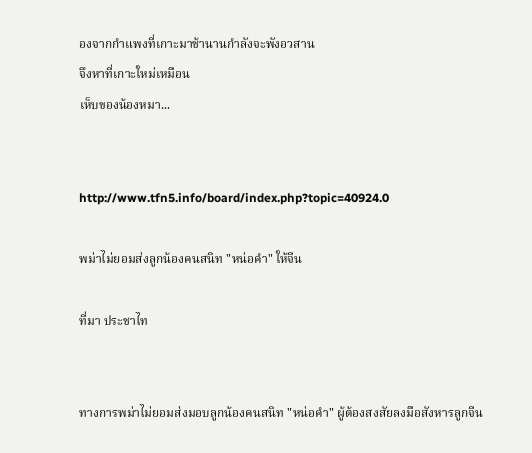องจากกำแพงที่เกาะมาช้านานกำลังจะพังอวสาน
จึงหาที่เกาะใหม่เหมือน
เห็บของน้องหมา...


http://www.tfn5.info/board/index.php?topic=40924.0

พม่าไม่ยอมส่งลูกน้องคนสนิท "หน่อคำ" ให้จีน

ที่มา ประชาไท


ทางการพม่าไม่ยอมส่งมอบลูกน้องคนสนิท "หน่อคำ" ผู้ต้องสงสัยลงมือสังหารลูกจีน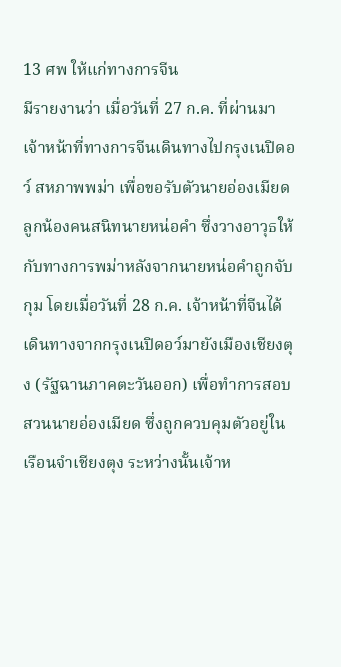13 ศพ ให้แก่ทางการจีน
มีรายงานว่า เมื่อวันที่ 27 ก.ค. ที่ผ่านมา เจ้าหน้าที่ทางการจีนเดินทางไปกรุงเนปิดอว์ สหภาพพม่า เพื่อขอรับตัวนายอ่องเมียด ลูกน้องคนสนิทนายหน่อคำ ซึ่งวางอาวุธให้กับทางการพม่าหลังจากนายหน่อคำถูกจับกุม โดยเมื่อวันที่ 28 ก.ค. เจ้าหน้าที่จีนได้เดินทางจากกรุงเนปิดอว์มายังเมืองเชียงตุง (รัฐฉานภาคตะวันออก) เพื่อทำการสอบสวนนายอ่องเมียด ซึ่งถูกควบคุมตัวอยู่ในเรือนจำเชียงตุง ระหว่างนั้นเจ้าห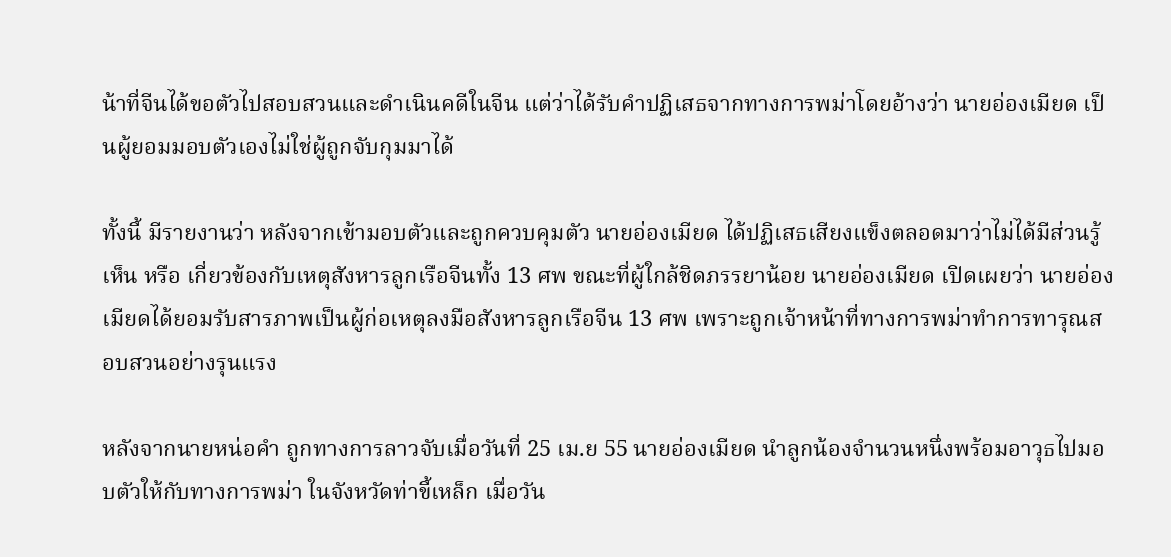น้าที่จีนได้ขอตัวไปสอบสวนและดำเนินคดีในจีน แต่ว่าได้รับคำปฏิเสธจากทางการพม่าโดยอ้างว่า นายอ่องเมียด เป็นผู้ยอมมอบตัวเองไม่ใช่ผู้ถูกจับกุมมาได้

ทั้งนี้ มีรายงานว่า หลังจากเข้ามอบตัวและถูกควบคุมตัว นายอ่องเมียด ได้ปฏิเสธเสียงแข็งตลอดมาว่าไม่ได้มีส่วนรู้เห็น หรือ เกี่ยวข้องกับเหตุสังหารลูกเรือจีนทั้ง 13 ศพ ขณะที่ผู้ใกล้ชิดภรรยาน้อย นายอ่องเมียด เปิดเผยว่า นายอ่องเมียดได้ยอมรับสารภาพเป็นผู้ก่อเหตุลงมือสังหารลูกเรือจีน 13 ศพ เพราะถูกเจ้าหน้าที่ทางการพม่าทำการทารุณสอบสวนอย่างรุนแรง

หลังจากนายหน่อคำ ถูกทางการลาวจับเมื่อวันที่ 25 เม.ย 55 นายอ่องเมียด นำลูกน้องจำนวนหนึ่งพร้อมอาวุธไปมอบตัวให้กับทางการพม่า ในจังหวัดท่าขี้เหล็ก เมื่อวัน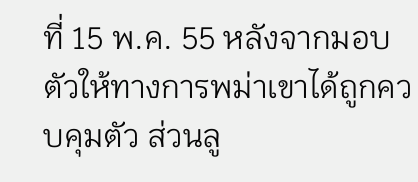ที่ 15 พ.ค. 55 หลังจากมอบตัวให้ทางการพม่าเขาได้ถูกควบคุมตัว ส่วนลู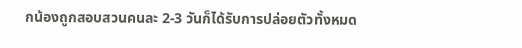กน้องถูกสอบสวนคนละ 2-3 วันก็ได้รับการปล่อยตัวทั้งหมด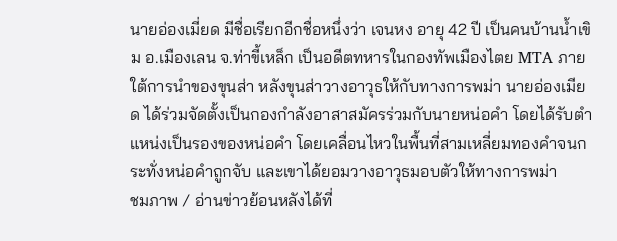นายอ่องเมี่ยด มีชื่อเรียกอีกชื่อหนึ่งว่า เจนหง อายุ 42 ปี เป็นคนบ้านน้ำเขิม อ.เมืองเลน จ.ท่าขี้เหล็ก เป็นอดีตทหารในกองทัพเมืองไตย MTA ภายใต้การนำของขุนส่า หลังขุนส่าวางอาวุธให้กับทางการพม่า นายอ่องเมียด ได้ร่วมจัดตั้งเป็นกองกำลังอาสาสมัครร่วมกับนายหน่อคำ โดยได้รับตำแหน่งเป็นรองของหน่อคำ โดยเคลื่อนไหวในพื้นที่สามเหลี่ยมทองคำจนกระทั่งหน่อคำถูกจับ และเขาได้ยอมวางอาวุธมอบตัวให้ทางการพม่า
ชมภาพ / อ่านข่าวย้อนหลังได้ที่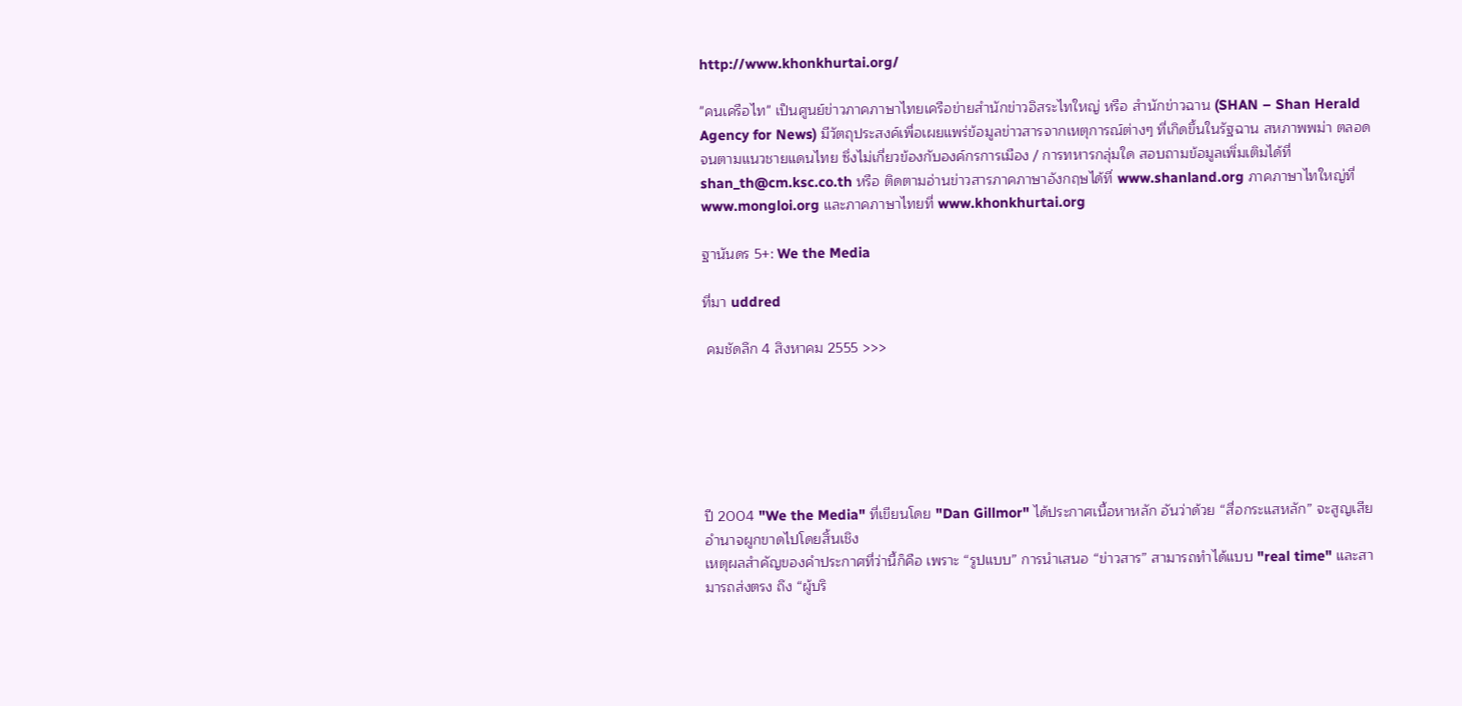http://www.khonkhurtai.org/

"คนเครือไท" เป็นศูนย์ข่าวภาคภาษาไทยเครือข่ายสำนักข่าวอิสระไทใหญ่ หรือ สำนักข่าวฉาน (SHAN – Shan Herald Agency for News) มีวัตถุประสงค์เพื่อเผยแพร่ข้อมูลข่าวสารจากเหตุการณ์ต่างๆ ที่เกิดขึ้นในรัฐฉาน สหภาพพม่า ตลอดจนตามแนวชายแดนไทย ซึ่งไม่เกี่ยวข้องกับองค์กรการเมือง / การทหารกลุ่มใด สอบถามข้อมูลเพิ่มเติมได้ที่ shan_th@cm.ksc.co.th หรือ ติดตามอ่านข่าวสารภาคภาษาอังกฤษได้ที่ www.shanland.org ภาคภาษาไทใหญ่ที่ www.mongloi.org และภาคภาษาไทยที่ www.khonkhurtai.org

ฐานันดร 5+: We the Media

ที่มา uddred

 คมชัดลึก 4 สิงหาคม 2555 >>>






ปี 2004 "We the Media" ที่เขียนโดย "Dan Gillmor" ได้ประกาศเนื้อหาหลัก อันว่าด้วย “สื่อกระแสหลัก” จะสูญเสียอำนาจผูกขาดไปโดยสิ้นเชิง
เหตุผลสำคัญของคำประกาศที่ว่านี้ก็คือ เพราะ “รูปแบบ” การนำเสนอ “ข่าวสาร” สามารถทำได้แบบ "real time" และสามารถส่งตรง ถึง “ผู้บริ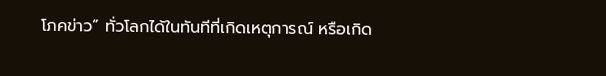โภคข่าว” ทั่วโลกได้ในทันทีที่เกิดเหตุการณ์ หรือเกิด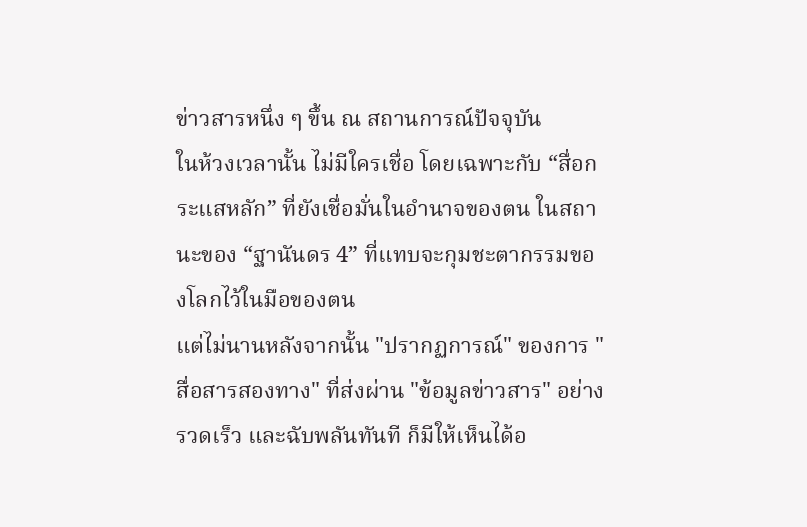ข่าวสารหนึ่ง ๆ ขึ้น ณ สถานการณ์ปัจจุบัน
ในห้วงเวลานั้น ไม่มีใครเชื่อ โดยเฉพาะกับ “สื่อกระแสหลัก” ที่ยังเชื่อมั่นในอำนาจของตน ในสถานะของ “ฐานันดร 4” ที่แทบจะกุมชะตากรรมของโลกไว้ในมือของตน
แต่ไม่นานหลังจากนั้น "ปรากฏการณ์" ของการ "สื่อสารสองทาง" ที่ส่งผ่าน "ข้อมูลข่าวสาร" อย่างรวดเร็ว และฉับพลันทันที ก็มีให้เห็นได้อ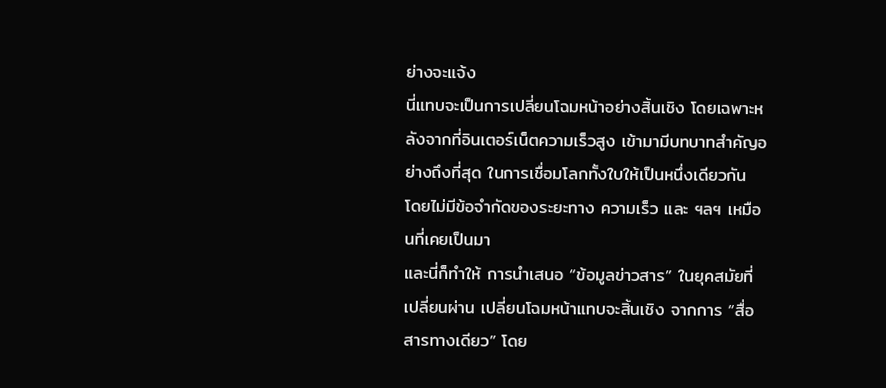ย่างจะแจ้ง
นี่แทบจะเป็นการเปลี่ยนโฉมหน้าอย่างสิ้นเชิง โดยเฉพาะหลังจากที่อินเตอร์เน็ตความเร็วสูง เข้ามามีบทบาทสำคัญอย่างถึงที่สุด ในการเชื่อมโลกทั้งใบให้เป็นหนึ่งเดียวกัน โดยไม่มีข้อจำกัดของระยะทาง ความเร็ว และ ฯลฯ เหมือนที่เคยเป็นมา
และนี่ก็ทำให้ การนำเสนอ “ข้อมูลข่าวสาร” ในยุคสมัยที่เปลี่ยนผ่าน เปลี่ยนโฉมหน้าแทบจะสิ้นเชิง จากการ “สื่อสารทางเดียว” โดย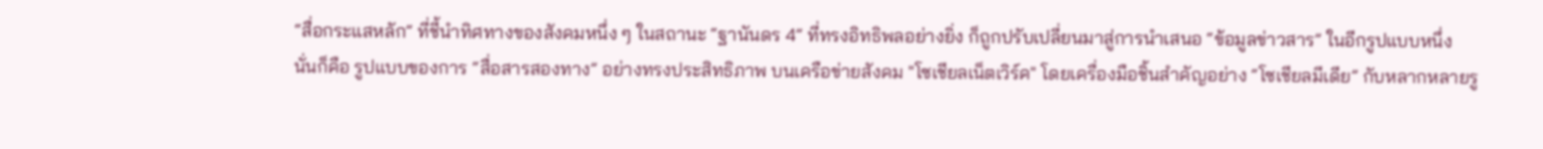“สื่อกระแสหลัก” ที่ชี้นำทิศทางของสังคมหนึ่ง ๆ ในสถานะ “ฐานันดร 4” ที่ทรงอิทธิพลอย่างยิ่ง ก็ถูกปรับเปลี่ยนมาสู่การนำเสนอ “ข้อมูลข่าวสาร” ในอีกรูปแบบหนึ่ง
นั่นก็คือ รูปแบบของการ “สื่อสารสองทาง” อย่างทรงประสิทธิภาพ บนเครือข่ายสังคม "โซเชียลเน็ตเวิร์ค" โดยเครื่องมือชิ้นสำคัญอย่าง “โซเชียลมีเดีย” กับหลากหลายรู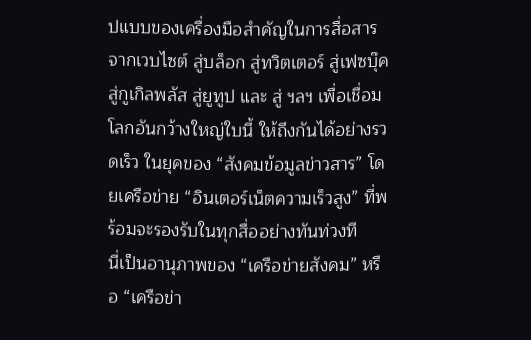ปแบบของเครื่องมือสำคัญในการสื่อสาร
จากเวบไซต์ สู่บล็อก สู่ทวิตเตอร์ สู่เฟซบุ๊ค สู่กูเกิลพลัส สู่ยูทูป และ สู่ ฯลฯ เพื่อเชื่อมโลกอันกว้างใหญ่ใบนี้ ให้ถึงกันได้อย่างรวดเร็ว ในยุคของ “สังคมข้อมูลข่าวสาร” โดยเครือข่าย “อินเตอร์เน็ตความเร็วสูง” ที่พร้อมจะรองรับในทุกสื่ออย่างทันท่วงที
นี่เป็นอานุภาพของ “เครือข่ายสังคม” หรือ “เครือข่า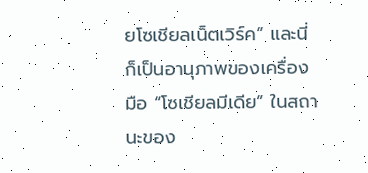ยโซเชียลเน็ตเวิร์ค” และนี่ก็เป็นอานุภาพของเครื่องมือ “โซเชียลมีเดีย” ในสถานะของ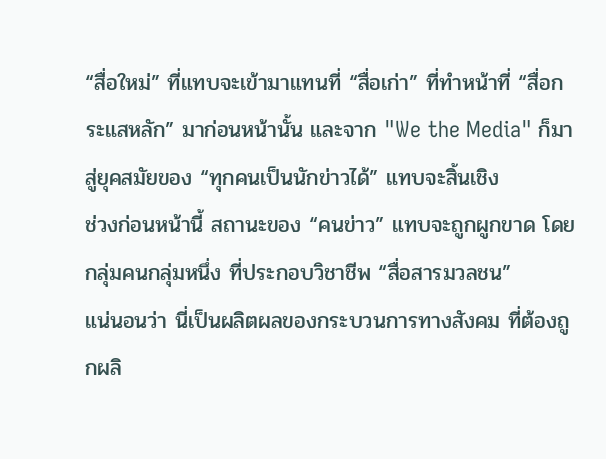“สื่อใหม่” ที่แทบจะเข้ามาแทนที่ “สื่อเก่า” ที่ทำหน้าที่ “สื่อกระแสหลัก” มาก่อนหน้านั้น และจาก "We the Media" ก็มาสู่ยุคสมัยของ “ทุกคนเป็นนักข่าวได้” แทบจะสิ้นเชิง
ช่วงก่อนหน้านี้ สถานะของ “คนข่าว” แทบจะถูกผูกขาด โดยกลุ่มคนกลุ่มหนึ่ง ที่ประกอบวิชาชีพ “สื่อสารมวลชน”
แน่นอนว่า นี่เป็นผลิตผลของกระบวนการทางสังคม ที่ต้องถูกผลิ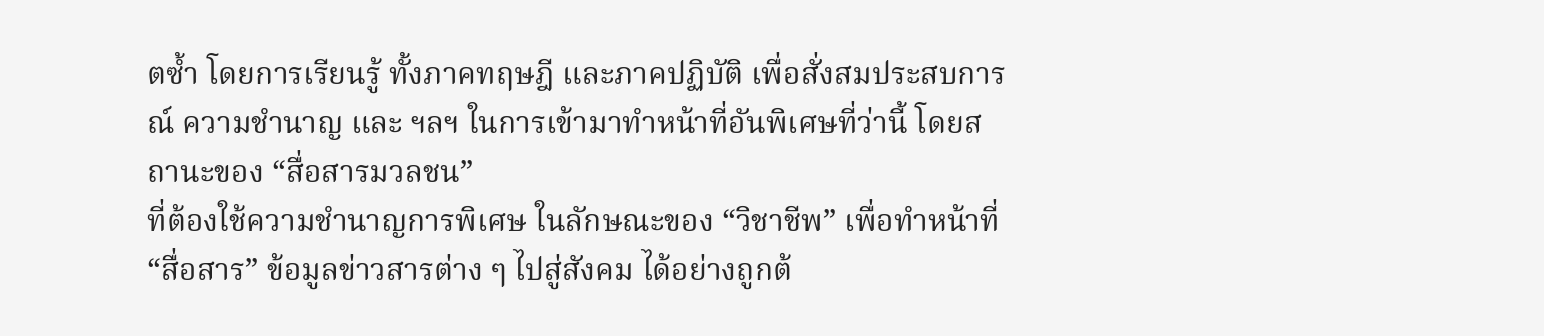ตซ้ำ โดยการเรียนรู้ ทั้งภาคทฤษฎี และภาคปฏิบัติ เพื่อสั่งสมประสบการณ์ ความชำนาญ และ ฯลฯ ในการเข้ามาทำหน้าที่อันพิเศษที่ว่านี้ โดยสถานะของ “สื่อสารมวลชน”
ที่ต้องใช้ความชำนาญการพิเศษ ในลักษณะของ “วิชาชีพ” เพื่อทำหน้าที่ “สื่อสาร” ข้อมูลข่าวสารต่าง ๆ ไปสู่สังคม ได้อย่างถูกต้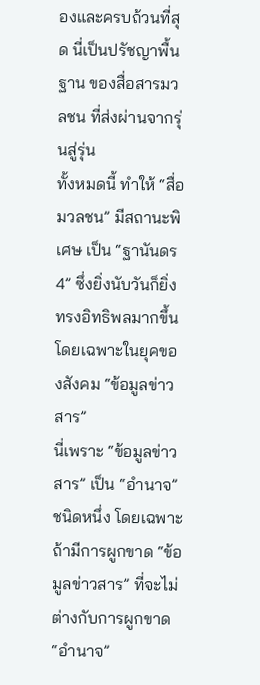องและครบถ้วนที่สุด นี่เป็นปรัชญาพื้นฐาน ของสื่อสารมวลชน ที่ส่งผ่านจากรุ่นสู่รุ่น
ทั้งหมดนี้ ทำให้ “สื่อมวลชน” มีสถานะพิเศษ เป็น “ฐานันดร 4” ซึ่งยิ่งนับวันก็ยิ่งทรงอิทธิพลมากขึ้น โดยเฉพาะในยุคของสังคม “ข้อมูลข่าวสาร”
นี่เพราะ “ข้อมูลข่าวสาร” เป็น “อำนาจ” ชนิดหนึ่ง โดยเฉพาะถ้ามีการผูกขาด “ข้อมูลข่าวสาร” ที่จะไม่ต่างกับการผูกขาด “อำนาจ”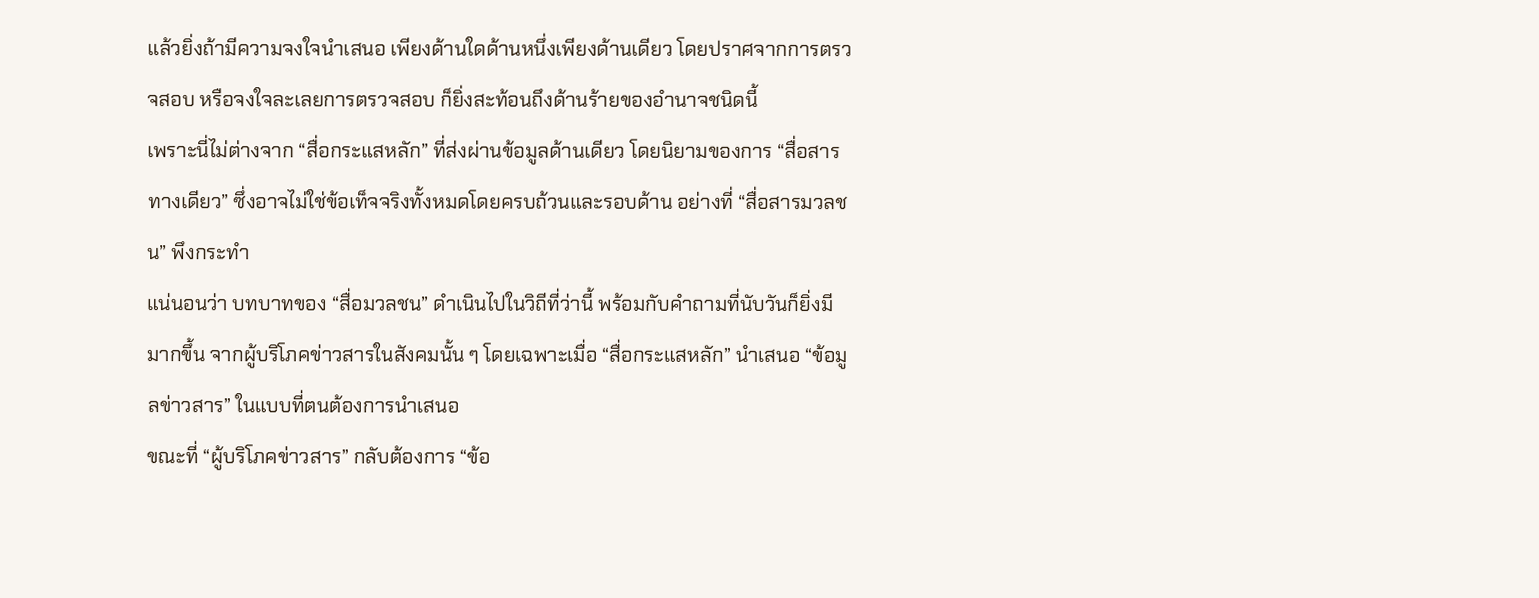แล้วยิ่งถ้ามีความจงใจนำเสนอ เพียงด้านใดด้านหนึ่งเพียงด้านเดียว โดยปราศจากการตรวจสอบ หรือจงใจละเลยการตรวจสอบ ก็ยิ่งสะท้อนถึงด้านร้ายของอำนาจชนิดนี้
เพราะนี่ไม่ต่างจาก “สื่อกระแสหลัก” ที่ส่งผ่านข้อมูลด้านเดียว โดยนิยามของการ “สื่อสารทางเดียว” ซึ่งอาจไม่ใช่ข้อเท็จจริงทั้งหมดโดยครบถ้วนและรอบด้าน อย่างที่ “สื่อสารมวลชน” พึงกระทำ
แน่นอนว่า บทบาทของ “สื่อมวลชน” ดำเนินไปในวิถีที่ว่านี้ พร้อมกับคำถามที่นับวันก็ยิ่งมีมากขึ้น จากผู้บริโภคข่าวสารในสังคมนั้น ๆ โดยเฉพาะเมื่อ “สื่อกระแสหลัก” นำเสนอ “ข้อมูลข่าวสาร” ในแบบที่ตนต้องการนำเสนอ
ขณะที่ “ผู้บริโภคข่าวสาร” กลับต้องการ “ข้อ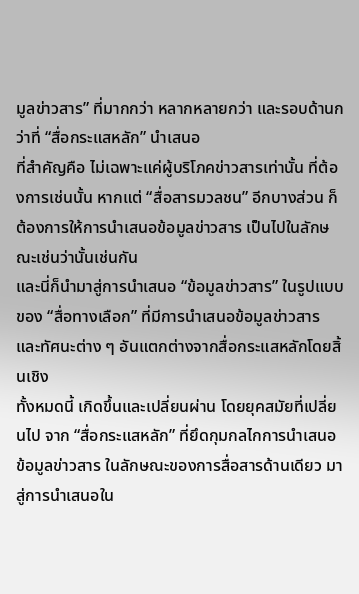มูลข่าวสาร” ที่มากกว่า หลากหลายกว่า และรอบด้านกว่าที่ “สื่อกระแสหลัก” นำเสนอ
ที่สำคัญคือ ไม่เฉพาะแค่ผู้บริโภคข่าวสารเท่านั้น ที่ต้องการเช่นนั้น หากแต่ “สื่อสารมวลชน” อีกบางส่วน ก็ต้องการให้การนำเสนอข้อมูลข่าวสาร เป็นไปในลักษณะเช่นว่านั้นเช่นกัน
และนี่ก็นำมาสู่การนำเสนอ “ข้อมูลข่าวสาร” ในรูปแบบของ “สื่อทางเลือก” ที่มีการนำเสนอข้อมูลข่าวสาร และทัศนะต่าง ๆ อันแตกต่างจากสื่อกระแสหลักโดยสิ้นเชิง
ทั้งหมดนี้ เกิดขึ้นและเปลี่ยนผ่าน โดยยุคสมัยที่เปลี่ยนไป จาก “สื่อกระแสหลัก” ที่ยึดกุมกลไกการนำเสนอข้อมูลข่าวสาร ในลักษณะของการสื่อสารด้านเดียว มาสู่การนำเสนอใน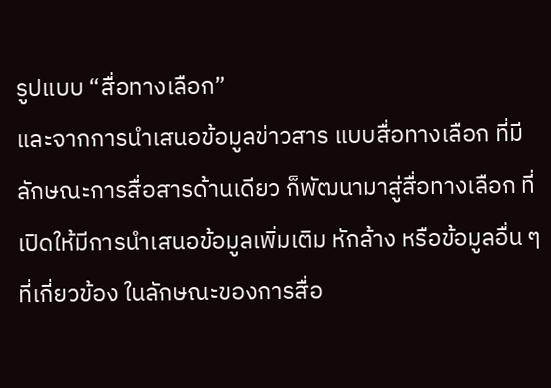รูปแบบ “สื่อทางเลือก”
และจากการนำเสนอข้อมูลข่าวสาร แบบสื่อทางเลือก ที่มีลักษณะการสื่อสารด้านเดียว ก็พัฒนามาสู่สื่อทางเลือก ที่เปิดให้มีการนำเสนอข้อมูลเพิ่มเติม หักล้าง หรือข้อมูลอื่น ๆ ที่เกี่ยวข้อง ในลักษณะของการสื่อ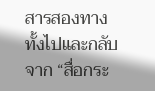สารสองทาง ทั้งไปและกลับ
จาก “สื่อกระ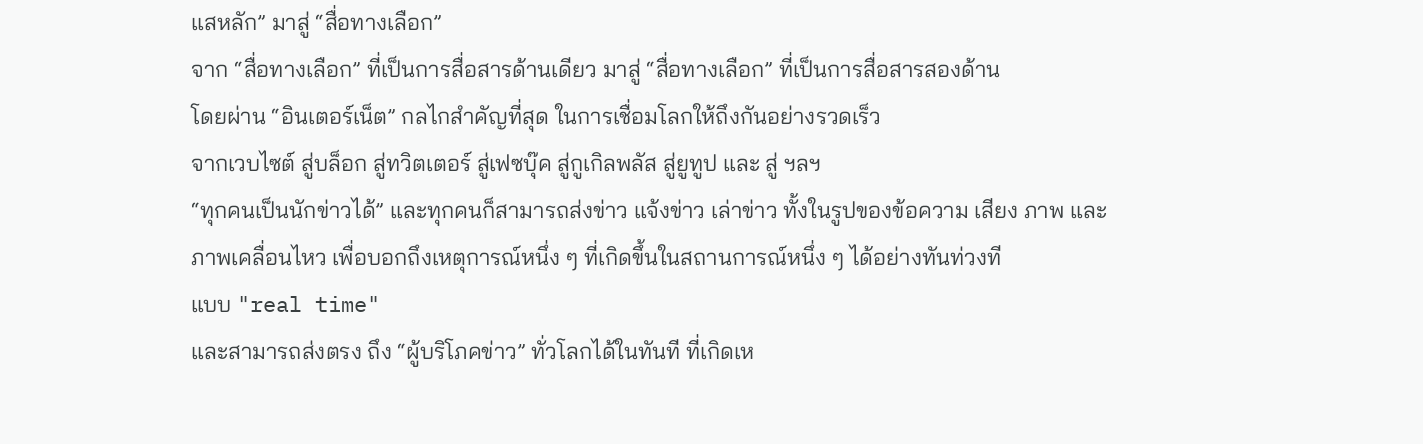แสหลัก” มาสู่ “สื่อทางเลือก”
จาก “สื่อทางเลือก” ที่เป็นการสื่อสารด้านเดียว มาสู่ “สื่อทางเลือก” ที่เป็นการสื่อสารสองด้าน
โดยผ่าน “อินเตอร์เน็ต” กลไกสำคัญที่สุด ในการเชื่อมโลกให้ถึงกันอย่างรวดเร็ว
จากเวบไซต์ สู่บล็อก สู่ทวิตเตอร์ สู่เฟซบุ๊ค สู่กูเกิลพลัส สู่ยูทูป และ สู่ ฯลฯ
“ทุกคนเป็นนักข่าวได้” และทุกคนก็สามารถส่งข่าว แจ้งข่าว เล่าข่าว ทั้งในรูปของข้อความ เสียง ภาพ และภาพเคลื่อนไหว เพื่อบอกถึงเหตุการณ์หนึ่ง ๆ ที่เกิดขึ้นในสถานการณ์หนึ่ง ๆ ได้อย่างทันท่วงที
แบบ "real time"
และสามารถส่งตรง ถึง “ผู้บริโภคข่าว” ทั่วโลกได้ในทันที ที่เกิดเห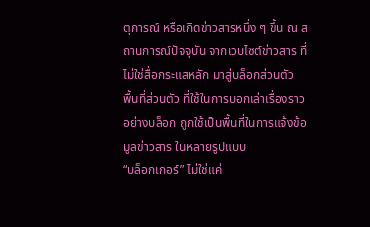ตุการณ์ หรือเกิดข่าวสารหนึ่ง ๆ ขึ้น ณ สถานการณ์ปัจจุบัน จากเวบไซต์ข่าวสาร ที่ไม่ใช่สื่อกระแสหลัก มาสู่บล็อกส่วนตัว
พื้นที่ส่วนตัว ที่ใช้ในการบอกเล่าเรื่องราวอย่างบล็อก ถูกใช้เป็นพื้นที่ในการแจ้งข้อมูลข่าวสาร ในหลายรูปแบบ
“บล็อกเกอร์” ไม่ใช่แค่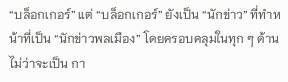“บล็อกเกอร์” แต่ “บล็อกเกอร์” ยังเป็น “นักข่าว” ที่ทำหน้าที่เป็น “นักข่าวพลเมือง” โดยครอบคลุมในทุก ๆ ด้าน ไม่ว่าจะเป็น กา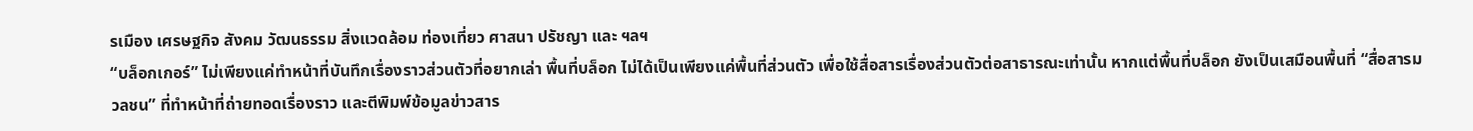รเมือง เศรษฐกิจ สังคม วัฒนธรรม สิ่งแวดล้อม ท่องเที่ยว ศาสนา ปรัชญา และ ฯลฯ
“บล็อกเกอร์” ไม่เพียงแค่ทำหน้าที่บันทึกเรื่องราวส่วนตัวที่อยากเล่า พื้นที่บล็อก ไม่ได้เป็นเพียงแค่พื้นที่ส่วนตัว เพื่อใช้สื่อสารเรื่องส่วนตัวต่อสาธารณะเท่านั้น หากแต่พื้นที่บล็อก ยังเป็นเสมือนพื้นที่ “สื่อสารมวลชน” ที่ทำหน้าที่ถ่ายทอดเรื่องราว และตีพิมพ์ข้อมูลข่าวสาร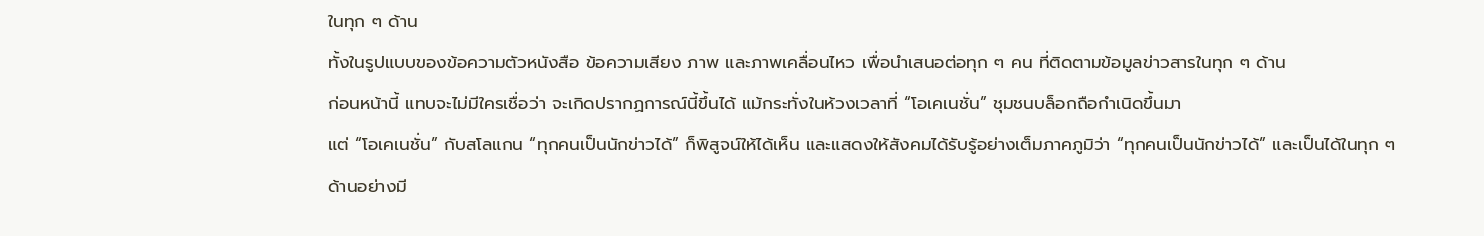ในทุก ๆ ด้าน
ทั้งในรูปแบบของข้อความตัวหนังสือ ข้อความเสียง ภาพ และภาพเคลื่อนไหว เพื่อนำเสนอต่อทุก ๆ คน ที่ติดตามข้อมูลข่าวสารในทุก ๆ ด้าน
ก่อนหน้านี้ แทบจะไม่มีใครเชื่อว่า จะเกิดปรากฏการณ์นี้ขึ้นได้ แม้กระทั่งในห้วงเวลาที่ “โอเคเนชั่น” ชุมชนบล็อกถือกำเนิดขึ้นมา
แต่ “โอเคเนชั่น” กับสโลแกน “ทุกคนเป็นนักข่าวได้” ก็พิสูจน์ให้ได้เห็น และแสดงให้สังคมได้รับรู้อย่างเต็มภาคภูมิว่า “ทุกคนเป็นนักข่าวได้” และเป็นได้ในทุก ๆ ด้านอย่างมี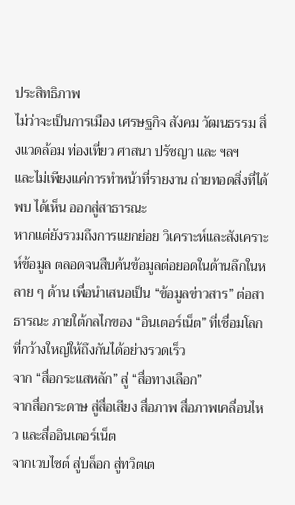ประสิทธิภาพ
ไม่ว่าจะเป็นการเมือง เศรษฐกิจ สังคม วัฒนธรรม สิ่งแวดล้อม ท่องเที่ยว ศาสนา ปรัชญา และ ฯลฯ
และไม่เพียงแค่การทำหน้าที่รายงาน ถ่ายทอดสิ่งที่ได้พบ ได้เห็น ออกสู่สาธารณะ
หากแต่ยังรวมถึงการแยกย่อย วิเคราะห์และสังเคราะห์ข้อมูล ตลอดจนสืบค้นข้อมูลต่อยอดในด้านลึกในหลาย ๆ ด้าน เพื่อนำเสนอเป็น “ข้อมูลข่าวสาร” ต่อสาธารณะ ภายใต้กลไกของ “อินเตอร์เน็ต” ที่เชื่อมโลกที่กว้างใหญ่ให้ถึงกันได้อย่างรวดเร็ว
จาก “สื่อกระแสหลัก” สู่ “สื่อทางเลือก”
จากสื่อกระดาษ สู่สื่อเสียง สื่อภาพ สื่อภาพเคลื่อนไหว และสื่ออินเตอร์เน็ต
จากเวบไซต์ สู่บล็อก สู่ทวิตเต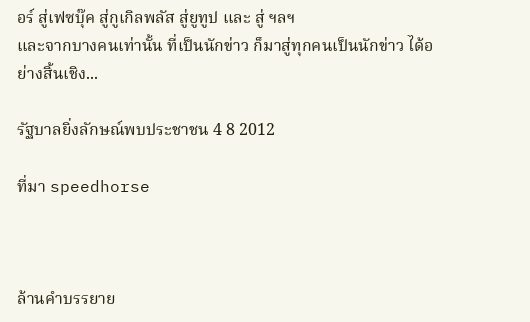อร์ สู่เฟซบุ๊ค สู่กูเกิลพลัส สู่ยูทูป และ สู่ ฯลฯ
และจากบางคนเท่านั้น ที่เป็นนักข่าว ก็มาสู่ทุกคนเป็นนักข่าว ได้อย่างสิ้นเชิง...

รัฐบาลยิ่งลักษณ์พบประชาชน 4 8 2012

ที่มา speedhorse



ล้านคำบรรยาย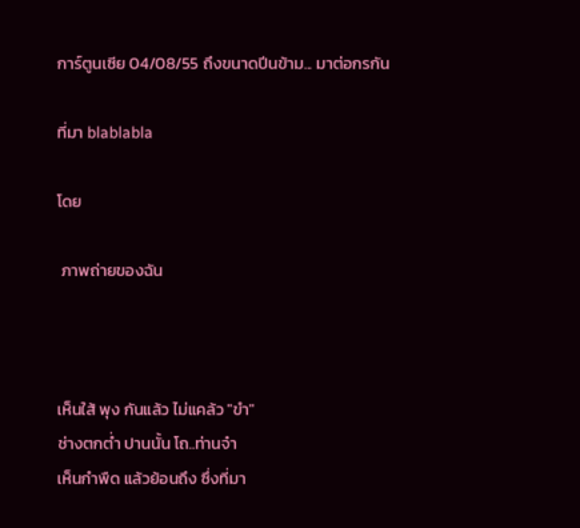การ์ตูนเซีย 04/08/55 ถึงขนาดปีนข้าม... มาต่อกรกัน

ที่มา blablabla

โดย

 ภาพถ่ายของฉัน



เห็นใส้ พุง กันแล้ว ไม่แคล้ว "ขำ"
ช่างตกต่ำ ปานนั้น โถ..ท่านจ๋า
เห็นกำพืด แล้วย้อนถึง ซึ่งที่มา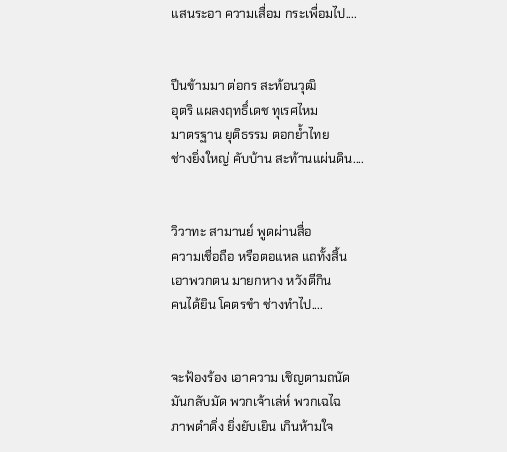แสนระอา ความเสื่อม กระเพื่อมไป....


ปีนข้ามมา ต่อกร สะท้อนวุฒิ
อุตริ แผลงฤทธิ์เดช ทุเรศไหม
มาตรฐาน ยุติธรรม ตอกย้ำไทย
ช่างยิ่งใหญ่ คับบ้าน สะท้านแผ่นดิน....


วิวาทะ สามานย์ พูดผ่านสื่อ
ความเชื่อถือ หรือตอแหล แถทั้งสิ้น
เอาพวกตน มายกหาง หวังตีกิน
คนได้ยิน โคตรขำ ช่างทำไป....


จะฟ้องร้อง เอาความ เชิญตามถนัด
มันกลับมัด พวกเจ้าเล่ห์ พวกเฉไฉ
ภาพดำดิ่ง ยิ่งยับเยิน เกินห้ามใจ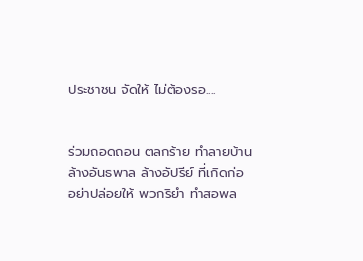ประชาชน จัดให้ ไม่ต้องรอ....


ร่วมถอดถอน ตลกร้าย ทำลายบ้าน
ล้างอันธพาล ล้างอัปรีย์ ที่เกิดก่อ
อย่าปล่อยให้ พวกริยำ ทำสอพล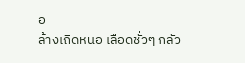อ
ล้างเถิดหนอ เลือดชั่วๆ กลัว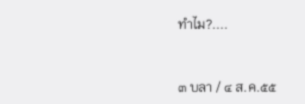ทำไม?....


๓ บลา / ๔ ส.ค.๕๕